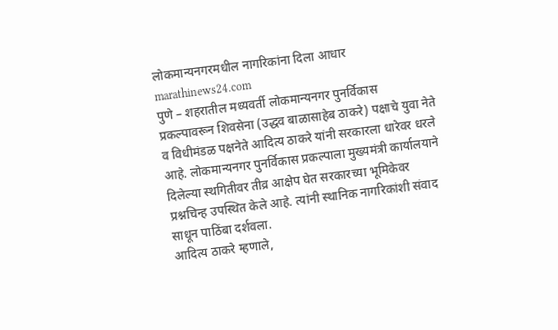लोकमान्यनगरमधील नागरिकांना दिला आधार
marathinews24.com
पुणे – शहरातील मध्यवर्ती लोकमान्यनगर पुनर्विकास प्रकल्पावरून शिवसेना (उद्धव बाळासाहेब ठाकरे) पक्षाचे युवा नेते व विधीमंडळ पक्षनेते आदित्य ठाकरे यांनी सरकारला धारेवर धरले आहे. लोकमान्यनगर पुनर्विकास प्रकल्पाला मुख्यमंत्री कार्यालयाने दिलेल्या स्थगितीवर तीव्र आक्षेप घेत सरकारच्या भूमिकेवर प्रश्नचिन्ह उपस्थित केले आहे. त्यांनी स्थानिक नागरिकांशी संवाद साधून पाठिंबा दर्शवला.
आदित्य ठाकरे म्हणाले,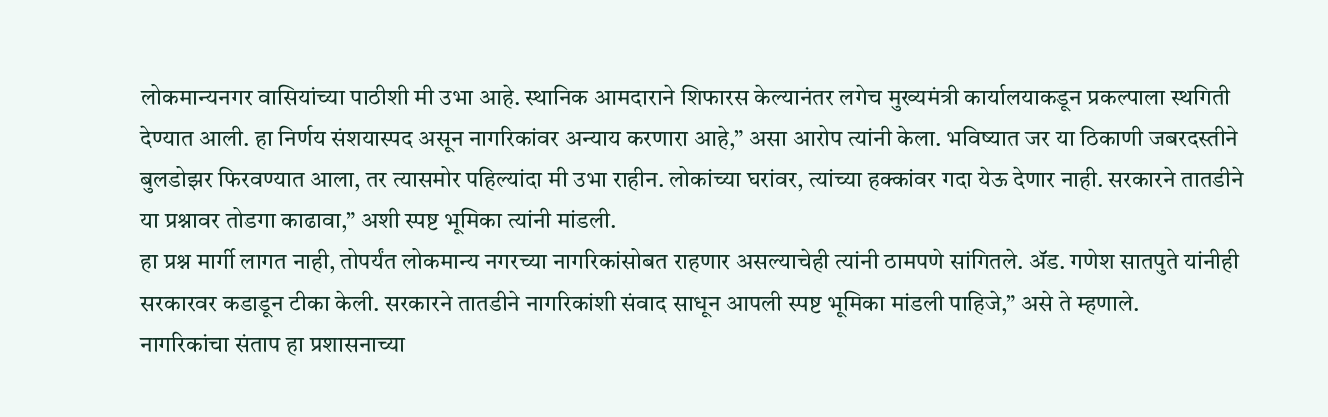लोकमान्यनगर वासियांच्या पाठीशी मी उभा आहे. स्थानिक आमदाराने शिफारस केल्यानंतर लगेच मुख्यमंत्री कार्यालयाकडून प्रकल्पाला स्थगिती देण्यात आली. हा निर्णय संशयास्पद असून नागरिकांवर अन्याय करणारा आहे,” असा आरोप त्यांनी केला. भविष्यात जर या ठिकाणी जबरदस्तीने बुलडोझर फिरवण्यात आला, तर त्यासमोर पहिल्यांदा मी उभा राहीन. लोकांच्या घरांवर, त्यांच्या हक्कांवर गदा येऊ देणार नाही. सरकारने तातडीने या प्रश्नावर तोडगा काढावा,” अशी स्पष्ट भूमिका त्यांनी मांडली.
हा प्रश्न मार्गी लागत नाही, तोपर्यंत लोकमान्य नगरच्या नागरिकांसोबत राहणार असल्याचेही त्यांनी ठामपणे सांगितले. ॲड. गणेश सातपुते यांनीही सरकारवर कडाडून टीका केली. सरकारने तातडीने नागरिकांशी संवाद साधून आपली स्पष्ट भूमिका मांडली पाहिजे,” असे ते म्हणाले.
नागरिकांचा संताप हा प्रशासनाच्या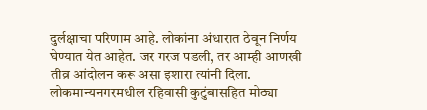दुर्लक्षाचा परिणाम आहे. लोकांना अंधारात ठेवून निर्णय घेण्यात येत आहेत. जर गरज पडली, तर आम्ही आणखी तीव्र आंदोलन करू असा इशारा त्यांनी दिला. लोकमान्यनगरमधील रहिवासी कुटुंबासहित मोठ्या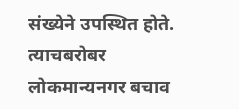संख्येने उपस्थित होते. त्याचबरोबर लोकमान्यनगर बचाव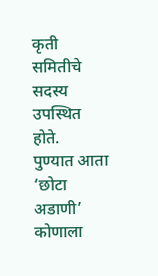कृती समितीचे सदस्य उपस्थित होते.
पुण्यात आता ‘छोटा अडाणी’ कोणाला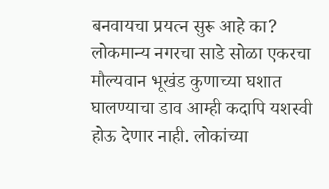बनवायचा प्रयत्न सुरू आहे का? लोकमान्य नगरचा साडे सोळा एकरचा मौल्यवान भूखंड कुणाच्या घशात घालण्याचा डाव आम्ही कदापि यशस्वी होऊ देणार नाही. लोकांच्या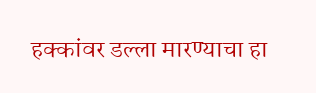हक्कांवर डल्ला मारण्याचा हा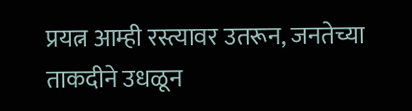प्रयत्न आम्ही रस्त्यावर उतरून, जनतेच्या ताकदीने उधळून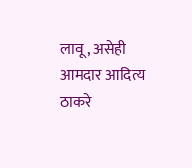लावू, असेही आमदार आदित्य ठाकरे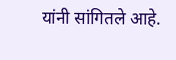यांनी सांगितले आहे.